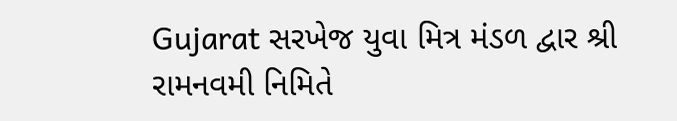Gujarat સરખેજ યુવા મિત્ર મંડળ દ્વાર શ્રી રામનવમી નિમિતે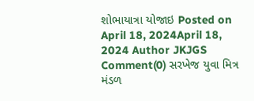શોભાયાત્રા યોજાઇ Posted on April 18, 2024April 18, 2024 Author JKJGS Comment(0) સરખેજ યુવા મિત્ર મંડળ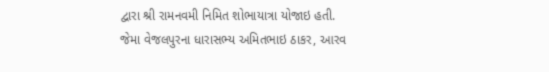દ્વારા શ્રી રામનવમી નિમિત શોભાયાત્રા યોજાઇ હતી. જેમા વેજલપુરના ધારાસભ્ય અમિતભાઇ ઠાકર, આરવ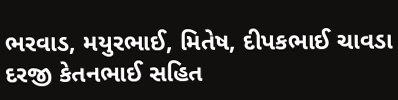ભરવાડ, મયુરભાઈ, મિતેષ, દીપકભાઈ ચાવડા દરજી કેતનભાઈ સહિત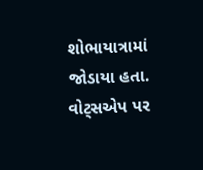શોભાયાત્રામાં જોડાયા હતા. વોટ્સએપ પર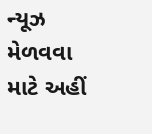ન્યૂઝ મેળવવા માટે અહીં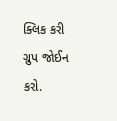ક્લિક કરી ગ્રુપ જોઈન કરો.